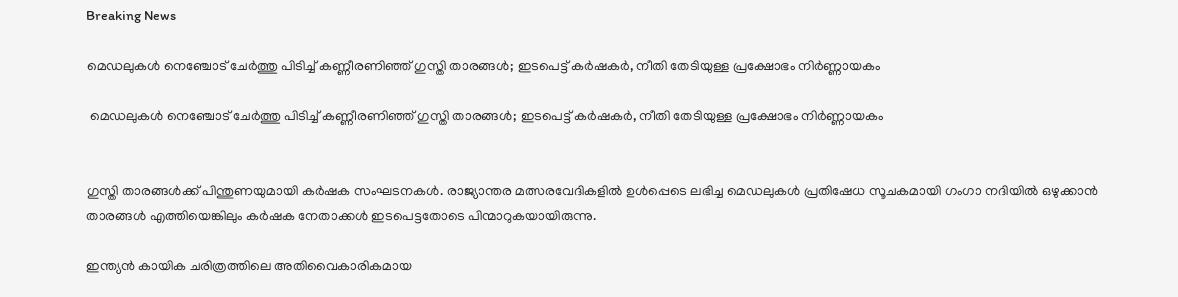Breaking News

മെഡലുകള്‍ നെഞ്ചോട് ചേര്‍ത്തു പിടിച്ച് കണ്ണീരണിഞ്ഞ് ഗുസ്തി താരങ്ങള്‍; ഇടപെട്ട് കര്‍ഷകര്‍, നീതി തേടിയുള്ള പ്രക്ഷോഭം നിര്‍ണ്ണായകം

 മെഡലുകള്‍ നെഞ്ചോട് ചേര്‍ത്തു പിടിച്ച് കണ്ണീരണിഞ്ഞ് ഗുസ്തി താരങ്ങള്‍; ഇടപെട്ട് കര്‍ഷകര്‍, നീതി തേടിയുള്ള പ്രക്ഷോഭം നിര്‍ണ്ണായകം


ഗുസ്തി താരങ്ങള്‍ക്ക് പിന്തുണയുമായി കര്‍ഷക സംഘടനകള്‍. രാജ്യാന്തര മത്സരവേദികളില്‍ ഉള്‍പ്പെടെ ലഭിച്ച മെഡലുകള്‍ പ്രതിഷേധ സൂചകമായി ഗംഗാ നദിയില്‍ ഒഴുക്കാന്‍ താരങ്ങള്‍ എത്തിയെങ്കിലും കര്‍ഷക നേതാക്കള്‍ ഇടപെട്ടതോടെ പിന്മാറുകയായിരുന്നു.

ഇന്ത്യന്‍ കായിക ചരിത്രത്തിലെ അതിവൈകാരികമായ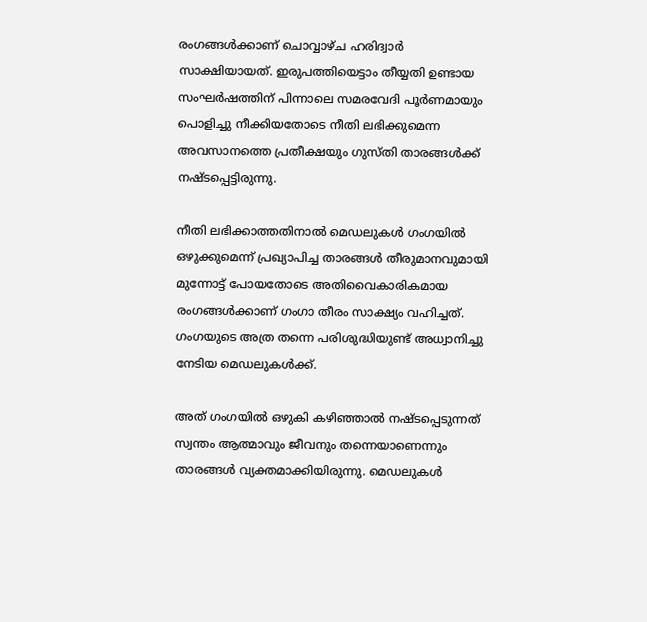രംഗങ്ങള്‍ക്കാണ് ചൊവ്വാഴ്ച ഹരിദ്വാര്‍ സാക്ഷിയായത്. ഇരുപത്തിയെട്ടാം തീയ്യതി ഉണ്ടായ സംഘര്‍ഷത്തിന് പിന്നാലെ സമരവേദി പൂര്‍ണമായും പൊളിച്ചു നീക്കിയതോടെ നീതി ലഭിക്കുമെന്ന അവസാനത്തെ പ്രതീക്ഷയും ഗുസ്തി താരങ്ങള്‍ക്ക് നഷ്ടപ്പെട്ടിരുന്നു.

നീതി ലഭിക്കാത്തതിനാല്‍ മെഡലുകള്‍ ഗംഗയില്‍ ഒഴുക്കുമെന്ന് പ്രഖ്യാപിച്ച താരങ്ങള്‍ തീരുമാനവുമായി മുന്നോട്ട് പോയതോടെ അതിവൈകാരികമായ രംഗങ്ങള്‍ക്കാണ് ഗംഗാ തീരം സാക്ഷ്യം വഹിച്ചത്. ഗംഗയുടെ അത്ര തന്നെ പരിശുദ്ധിയുണ്ട് അധ്വാനിച്ചു നേടിയ മെഡലുകള്‍ക്ക്.

അത് ഗംഗയില്‍ ഒഴുകി കഴിഞ്ഞാല്‍ നഷ്ടപ്പെടുന്നത് സ്വന്തം ആത്മാവും ജീവനും തന്നെയാണെന്നും താരങ്ങള്‍ വ്യക്തമാക്കിയിരുന്നു. മെഡലുകള്‍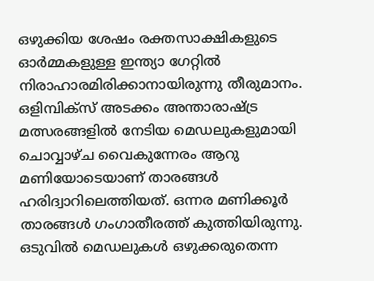ഒഴുക്കിയ ശേഷം രക്തസാക്ഷികളുടെ ഓര്‍മ്മകളുള്ള ഇന്ത്യാ ഗേറ്റില്‍ നിരാഹാരമിരിക്കാനായിരുന്നു തീരുമാനം.
ഒളിമ്പിക്‌സ് അടക്കം അന്താരാഷ്ട്ര മത്സരങ്ങളില്‍ നേടിയ മെഡലുകളുമായി ചൊവ്വാഴ്ച വൈകുന്നേരം ആറു മണിയോടെയാണ് താരങ്ങള്‍ ഹരിദ്വാറിലെത്തിയത്. ഒന്നര മണിക്കൂര്‍ താരങ്ങള്‍ ഗംഗാതീരത്ത് കുത്തിയിരുന്നു. ഒടുവില്‍ മെഡലുകള്‍ ഒഴുക്കരുതെന്ന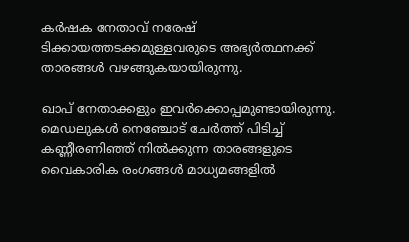കര്‍ഷക നേതാവ് നരേഷ് ടിക്കായത്തടക്കമുള്ളവരുടെ അഭ്യര്‍ത്ഥനക്ക് താരങ്ങള്‍ വഴങ്ങുകയായിരുന്നു.

ഖാപ് നേതാക്കളും ഇവര്‍ക്കൊപ്പമുണ്ടായിരുന്നു. മെഡലുകള്‍ നെഞ്ചോട് ചേര്‍ത്ത് പിടിച്ച് കണ്ണീരണിഞ്ഞ് നില്‍ക്കുന്ന താരങ്ങളുടെ വൈകാരിക രംഗങ്ങള്‍ മാധ്യമങ്ങളില്‍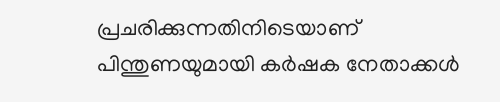പ്രചരിക്കുന്നതിനിടെയാണ് പിന്തുണയുമായി കര്‍ഷക നേതാക്കള്‍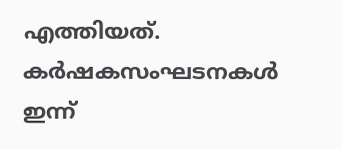എത്തിയത്. കര്‍ഷകസംഘടനകള്‍ ഇന്ന്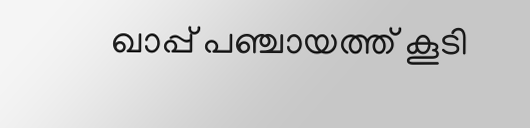ഖാപ്പ് പഞ്ചായത്ത് കൂടി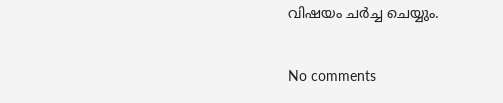വിഷയം ചര്‍ച്ച ചെയ്യും.

No comments